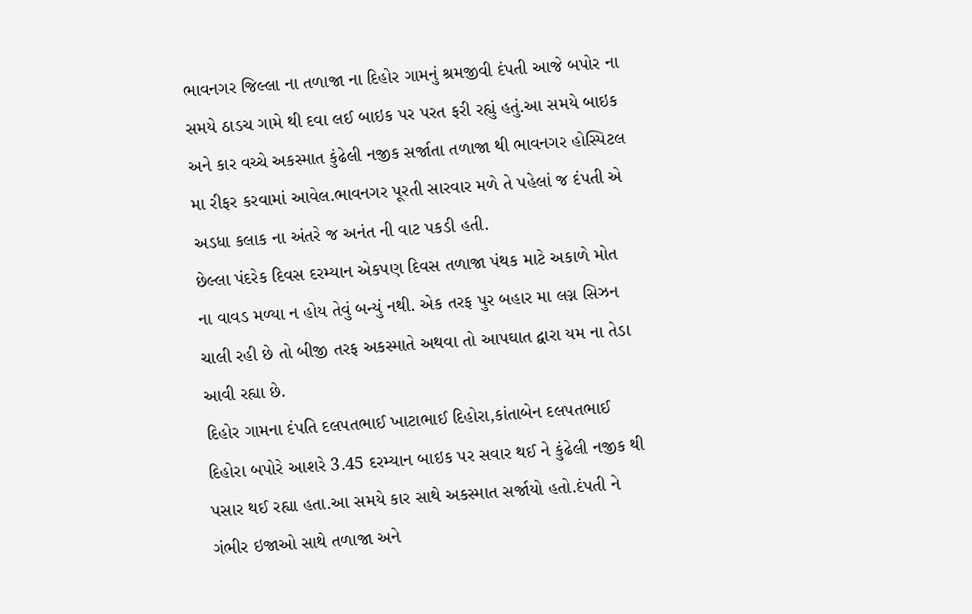ભાવનગર જિલ્લા ના તળાજા ના દિહોર ગામનું શ્રમજીવી દંપતી આજે બપોર ના સમયે ઠાડચ ગામે થી દવા લઈ બાઇક પર પરત ફરી રહ્યું હતું.આ સમયે બાઇક અને કાર વચ્ચે અકસ્માત કુંઢેલી નજીક સર્જાતા તળાજા થી ભાવનગર હોસ્પિટલ મા રીફર કરવામાં આવેલ.ભાવનગર પૂરતી સારવાર મળે તે પહેલાં જ દંપતી એ અડધા કલાક ના અંતરે જ અનંત ની વાટ પકડી હતી.
છેલ્લા પંદરેક દિવસ દરમ્યાન એકપણ દિવસ તળાજા પંથક માટે અકાળે મોત ના વાવડ મળ્યા ન હોય તેવું બન્યું નથી. એક તરફ પુર બહાર મા લગ્ન સિઝન ચાલી રહી છે તો બીજી તરફ અકસ્માતે અથવા તો આપઘાત દ્વારા યમ ના તેડા આવી રહ્યા છે.
દિહોર ગામના દંપતિ દલપતભાઈ ખાટાભાઈ દિહોરા,કાંતાબેન દલપતભાઈ દિહોરા બપોરે આશરે 3.45 દરમ્યાન બાઇક પર સવાર થઈ ને કુંઢેલી નજીક થી પસાર થઈ રહ્યા હતા.આ સમયે કાર સાથે અકસ્માત સર્જાયો હતો.દંપતી ને ગંભીર ઇજાઓ સાથે તળાજા અને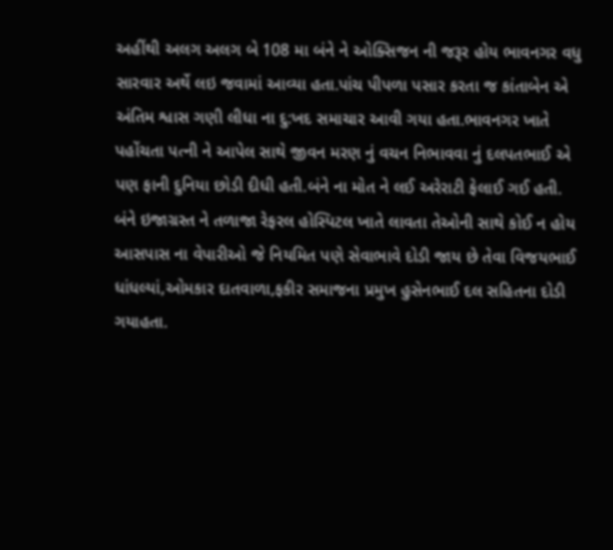અહીંથી અલગ અલગ બે 108 મા બંને ને ઓક્સિજન ની જરૂર હોય ભાવનગર વધુ સારવાર અર્થે લઇ જવામાં આવ્યા હતા.પાંચ પીપળા પસાર કરતા જ કાંતાબેન એ અંતિમ શ્વાસ ગણી લીધા ના દુ:ખદ સમાચાર આવી ગયા હતા.ભાવનગર ખાતે પહોંચતા પત્ની ને આપેલ સાથે જીવન મરણ નું વચન નિભાવવા નું દલપતભાઈ એ પણ ફાની દુનિયા છોડી દીધી હતી.બંને ના મોત ને લઈ અરેરાટી ફેલાઈ ગઈ હતી.
બંને ઇજાગ્રસ્ત ને તળાજા રેફરલ હોસ્પિટલ ખાતે લાવતા તેઓની સાથે કોઈ ન હોય આસપાસ ના વેપારીઓ જે નિયમિત પણે સેવાભાવે દોડી જાય છે તેવા વિજયભાઈ ધાંધલ્યાં,ઓમકાર દાતવાળા,ફકીર સમાજના પ્રમુખ હુસેનભાઈ દલ સહિતના દોડી ગયાહતા.